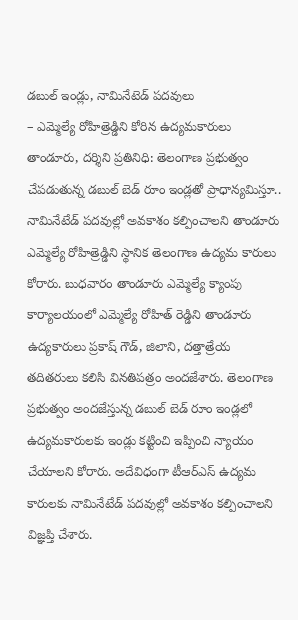డబుల్ ఇండ్లు, నామినేటెడ్ పదవులు
– ఎమ్మెల్యే రోహిత్రెడ్డిని కోరిన ఉద్యమకారులు
తాండూరు, దర్శిని ప్రతినిధి: తెలంగాణ ప్రభుత్వం చేపడుతున్న డబుల్ బెడ్ రూం ఇండ్లతో ప్రాధాన్యమిస్తూ.. నామినేటేడ్ పదవుల్లో అవకాశం కల్పించాలని తాండూరు ఎమ్మెల్యే రోహిత్రెడ్డిని స్థానిక తెలంగాణ ఉద్యమ కారులు కోరారు. బుధవారం తాండూరు ఎమ్మెల్యే క్యాంపు కార్యాలయంలో ఎమ్మెల్యే రోహిత్ రెడ్డిని తాండూరు ఉద్యకారులు ప్రకాష్ గౌడ్, జిలాని, దత్తాత్రేయ తదితరులు కలిసి వినతిపత్రం అందజేశారు. తెలంగాణ ప్రభుత్వం అందజేస్తున్న డబుల్ బెడ్ రూం ఇండ్లలో ఉద్యమకారులకు ఇండ్లు కట్టించి ఇప్పించి న్యాయం చేయాలని కోరారు. అదేవిధంగా టీఆర్ఎస్ ఉద్యమ కారులకు నామినేటేడ్ పదవుల్లో అవకాశం కల్పించాలని విజ్ఞప్తి చేశారు.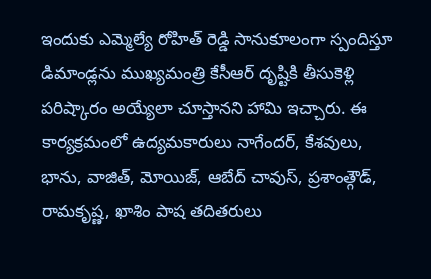ఇందుకు ఎమ్మెల్యే రోహిత్ రెడ్డి సానుకూలంగా స్పందిస్తూ డిమాండ్లను ముఖ్యమంత్రి కేసీఆర్ దృష్టికి తీసుకెళ్లి పరిష్కారం అయ్యేలా చూస్తానని హామి ఇచ్చారు. ఈ కార్యక్రమంలో ఉద్యమకారులు నాగేందర్, కేశవులు, భాను, వాజిత్, మోయిజ్, ఆబేద్ చావుస్, ప్రశాంత్గౌడ్, రామకృష్ణ, ఖాశిం పాష తదితరులు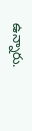ఉన్నారు.